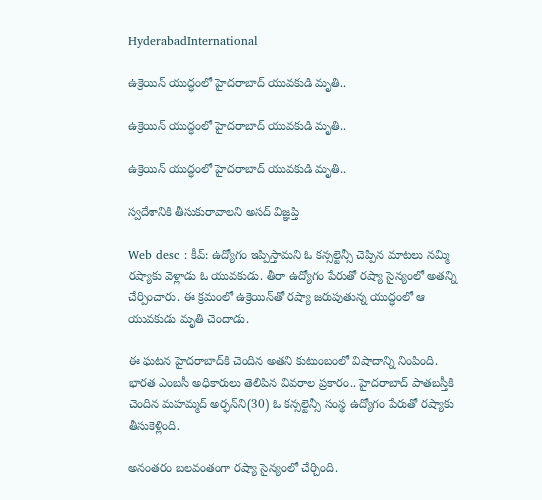HyderabadInternational

ఉక్రెయిన్ యుద్ధంలో హైదరాబాద్ యువకుడి మృతి..

ఉక్రెయిన్ యుద్ధంలో హైదరాబాద్ యువకుడి మృతి..

ఉక్రెయిన్ యుద్ధంలో హైదరాబాద్ యువకుడి మృతి..

స్వదేశానికి తీసుకురావాలని అసద్ విజ్ఞప్తి

Web desc : కీవ్: ఉద్యోగం ఇప్పిస్తామని ఓ కన్సల్టెన్సీ చెప్పిన మాటలు నమ్మి రష్యాకు వెళ్లాడు ఓ యువకుడు. తీరా ఉద్యోగం పేరుతో రష్యా సైన్యంలో అతన్ని చేర్పించారు. ఈ క్రమంలో ఉక్రెయిన్‌తో రష్యా జరుపుతున్న యుద్ధంలో ఆ యువకుడు మృతి చెందాడు.

ఈ ఘటన హైదరాబాద్‌కి చెందిన అతని కుటుంబంలో విషాదాన్ని నింపింది. భారత ఎంబసీ అధికారులు తెలిపిన వివరాల ప్రకారం.. హైదరాబాద్ పాతబస్తీకి చెందిన మహమ్మద్ అర్ఫన్‌ని(30) ఓ కన్సల్టెన్సీ సంస్థ ఉద్యోగం పేరుతో రష్యాకు తీసుకెళ్లింది.

అనంతరం బలవంతంగా రష్యా సైన్యంలో చేర్చింది.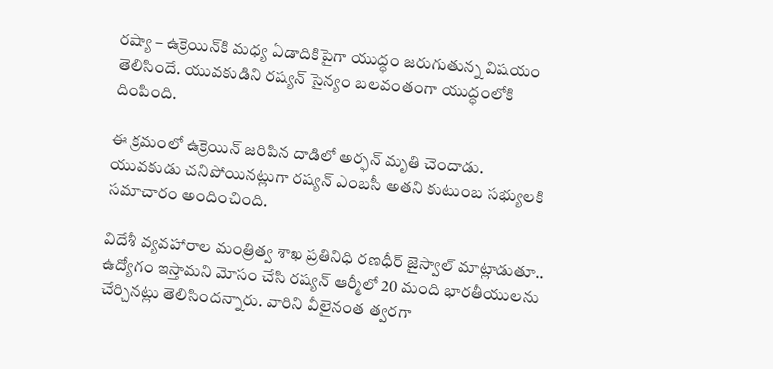రష్యా – ఉక్రెయిన్‌కి మధ్య ఏడాదికిపైగా యుద్ధం జరుగుతున్న విషయం తెలిసిందే. యువకుడిని రష్యన్ సైన్యం బలవంతంగా యుద్ధంలోకి దింపింది.

ఈ క్రమంలో ఉక్రెయిన్ జరిపిన దాడిలో అర్ఫన్ మృతి చెందాడు. యువకుడు చనిపోయినట్లుగా రష్యన్ ఎంబసీ అతని కుటుంబ సభ్యులకి సమాచారం అందించింది.

విదేశీ వ్యవహారాల మంత్రిత్వ శాఖ ప్రతినిధి రణధీర్ జైస్వాల్ మాట్లాడుతూ.. ఉద్యోగం ఇస్తామని మోసం చేసి రష్యన్ ఆర్మీలో 20 మంది భారతీయులను చేర్చినట్లు తెలిసిందన్నారు. వారిని వీలైనంత త్వరగా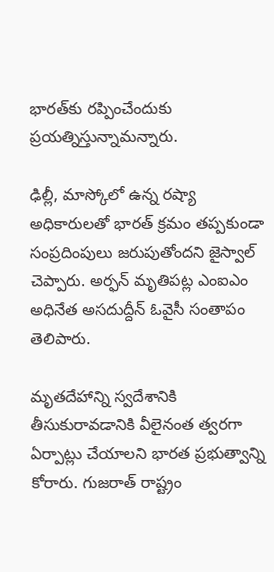భారత్‌కు రప్పించేందుకు ప్రయత్నిస్తున్నామన్నారు.

ఢిల్లీ, మాస్కోలో ఉన్న రష్యా అధికారులతో భారత్ క్రమం తప్పకుండా సంప్రదింపులు జరుపుతోందని జైస్వాల్ చెప్పారు. అర్ఫన్ మృతిపట్ల ఎంఐఎం అధినేత అసదుద్దీన్ ఓవైసీ సంతాపం తెలిపారు.

మృతదేహాన్ని స్వదేశానికి తీసుకురావడానికి వీలైనంత త్వరగా ఏర్పాట్లు చేయాలని భారత ప్రభుత్వాన్ని కోరారు. గుజరాత్ రాష్ట్రం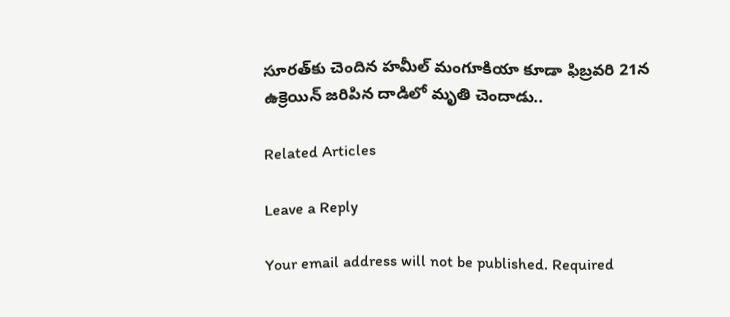సూరత్‌కు చెందిన హమీల్ మంగూకియా కూడా ఫిబ్రవరి 21న ఉక్రెయిన్ జరిపిన దాడిలో మృతి చెందాడు..

Related Articles

Leave a Reply

Your email address will not be published. Required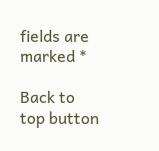fields are marked *

Back to top button